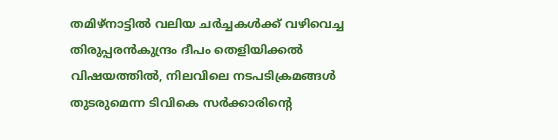തമിഴ്നാട്ടിൽ വലിയ ചർച്ചകൾക്ക് വഴിവെച്ച തിരുപ്പരൻകുന്ദ്രം ദീപം തെളിയിക്കൽ വിഷയത്തിൽ, നിലവിലെ നടപടിക്രമങ്ങൾ തുടരുമെന്ന ടിവികെ സർക്കാരിന്റെ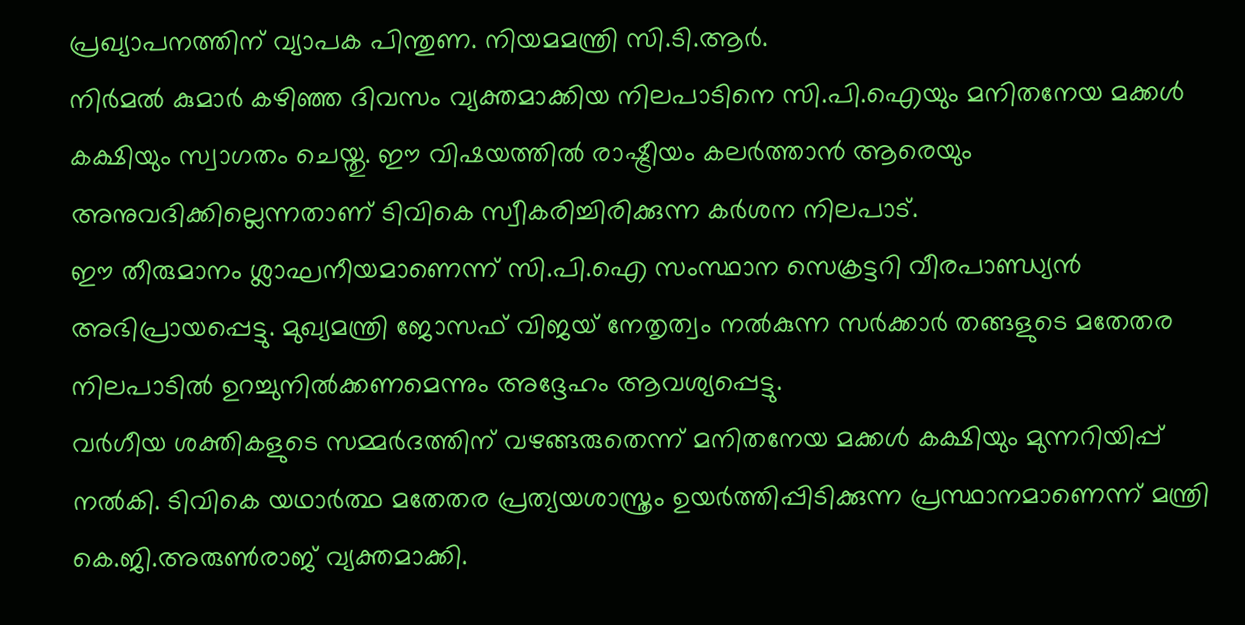പ്രഖ്യാപനത്തിന് വ്യാപക പിന്തുണ. നിയമമന്ത്രി സി.ടി.ആർ.
നിർമൽ കുമാർ കഴിഞ്ഞ ദിവസം വ്യക്തമാക്കിയ നിലപാടിനെ സി.പി.ഐയും മനിതനേയ മക്കൾ കക്ഷിയും സ്വാഗതം ചെയ്തു. ഈ വിഷയത്തിൽ രാഷ്ട്രീയം കലർത്താൻ ആരെയും അനുവദിക്കില്ലെന്നതാണ് ടിവികെ സ്വീകരിച്ചിരിക്കുന്ന കർശന നിലപാട്.
ഈ തീരുമാനം ശ്ലാഘനീയമാണെന്ന് സി.പി.ഐ സംസ്ഥാന സെക്രട്ടറി വീരപാണ്ഡ്യൻ അഭിപ്രായപ്പെട്ടു. മുഖ്യമന്ത്രി ജോസഫ് വിജയ് നേതൃത്വം നൽകുന്ന സർക്കാർ തങ്ങളുടെ മതേതര നിലപാടിൽ ഉറച്ചുനിൽക്കണമെന്നും അദ്ദേഹം ആവശ്യപ്പെട്ടു.
വർഗീയ ശക്തികളുടെ സമ്മർദത്തിന് വഴങ്ങരുതെന്ന് മനിതനേയ മക്കൾ കക്ഷിയും മുന്നറിയിപ്പ് നൽകി. ടിവികെ യഥാർത്ഥ മതേതര പ്രത്യയശാസ്ത്രം ഉയർത്തിപ്പിടിക്കുന്ന പ്രസ്ഥാനമാണെന്ന് മന്ത്രി കെ.ജി.അരുൺരാജ് വ്യക്തമാക്കി.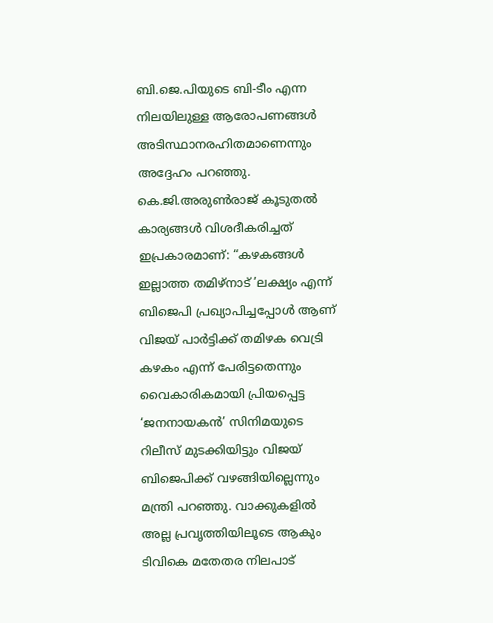ബി.ജെ.പിയുടെ ബി-ടീം എന്ന നിലയിലുള്ള ആരോപണങ്ങൾ അടിസ്ഥാനരഹിതമാണെന്നും അദ്ദേഹം പറഞ്ഞു. കെ.ജി.അരുൺരാജ് കൂടുതൽ കാര്യങ്ങൾ വിശദീകരിച്ചത് ഇപ്രകാരമാണ്: “കഴകങ്ങൾ ഇല്ലാത്ത തമിഴ്നാട് ’ലക്ഷ്യം എന്ന് ബിജെപി പ്രഖ്യാപിച്ചപ്പോൾ ആണ് വിജയ് പാർട്ടിക്ക് തമിഴക വെട്രി കഴകം എന്ന് പേരിട്ടതെന്നും വൈകാരികമായി പ്രിയപ്പെട്ട
‘ജനനായകൻ’ സിനിമയുടെ റിലീസ് മുടക്കിയിട്ടും വിജയ് ബിജെപിക്ക് വഴങ്ങിയില്ലെന്നും മന്ത്രി പറഞ്ഞു. വാക്കുകളിൽ അല്ല പ്രവൃത്തിയിലൂടെ ആകും ടിവികെ മതേതര നിലപാട്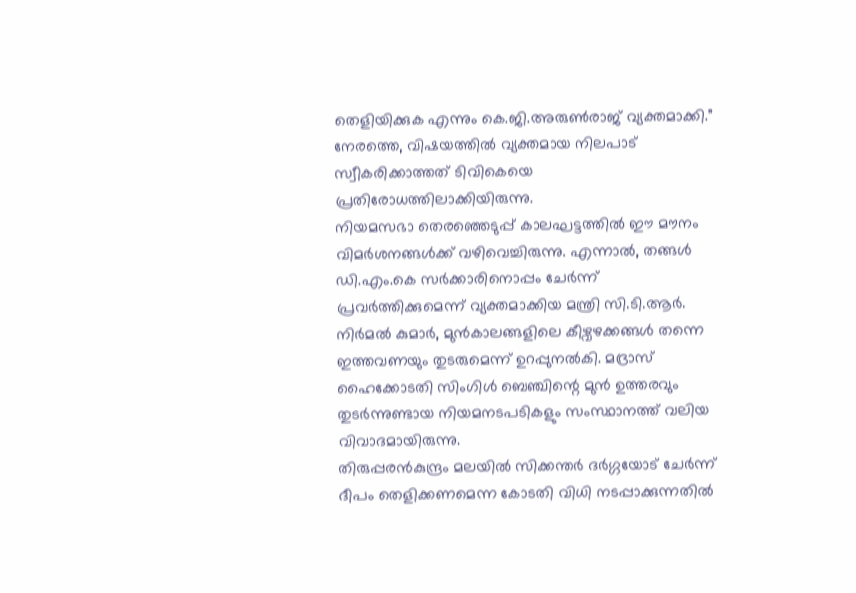തെളിയിക്കുക എന്നും കെ.ജി.അരുൺരാജ് വ്യക്തമാക്കി.” നേരത്തെ, വിഷയത്തിൽ വ്യക്തമായ നിലപാട് സ്വീകരിക്കാത്തത് ടിവികെയെ പ്രതിരോധത്തിലാക്കിയിരുന്നു.
നിയമസഭാ തെരഞ്ഞെടുപ്പ് കാലഘട്ടത്തിൽ ഈ മൗനം വിമർശനങ്ങൾക്ക് വഴിവെച്ചിരുന്നു. എന്നാൽ, തങ്ങൾ ഡി.എം.കെ സർക്കാരിനൊപ്പം ചേർന്ന് പ്രവർത്തിക്കുമെന്ന് വ്യക്തമാക്കിയ മന്ത്രി സി.ടി.ആർ.
നിർമൽ കുമാർ, മുൻകാലങ്ങളിലെ കീഴ്വഴക്കങ്ങൾ തന്നെ ഇത്തവണയും തുടരുമെന്ന് ഉറപ്പുനൽകി. മദ്രാസ് ഹൈക്കോടതി സിംഗിൾ ബെഞ്ചിന്റെ മുൻ ഉത്തരവും തുടർന്നുണ്ടായ നിയമനടപടികളും സംസ്ഥാനത്ത് വലിയ വിവാദമായിരുന്നു.
തിരുപ്പരൻകുന്ദ്രം മലയിൽ സിക്കന്തർ ദർഗ്ഗയോട് ചേർന്ന് ദീപം തെളിക്കണമെന്ന കോടതി വിധി നടപ്പാക്കുന്നതിൽ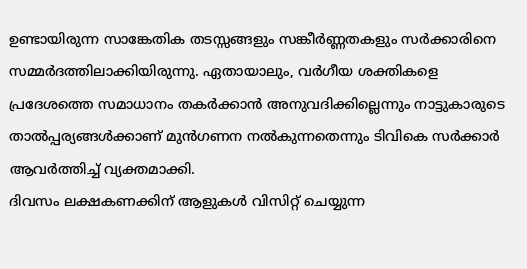ഉണ്ടായിരുന്ന സാങ്കേതിക തടസ്സങ്ങളും സങ്കീർണ്ണതകളും സർക്കാരിനെ സമ്മർദത്തിലാക്കിയിരുന്നു. ഏതായാലും, വർഗീയ ശക്തികളെ പ്രദേശത്തെ സമാധാനം തകർക്കാൻ അനുവദിക്കില്ലെന്നും നാട്ടുകാരുടെ താൽപ്പര്യങ്ങൾക്കാണ് മുൻഗണന നൽകുന്നതെന്നും ടിവികെ സർക്കാർ ആവർത്തിച്ച് വ്യക്തമാക്കി.
ദിവസം ലക്ഷകണക്കിന് ആളുകൾ വിസിറ്റ് ചെയ്യുന്ന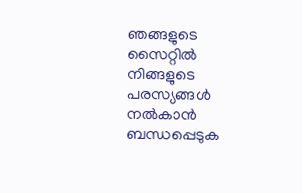ഞങ്ങളുടെ സൈറ്റിൽ നിങ്ങളുടെ പരസ്യങ്ങൾ നൽകാൻ ബന്ധപ്പെടുക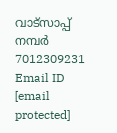വാട്സാപ്പ് നമ്പർ 7012309231 Email ID [email protected]